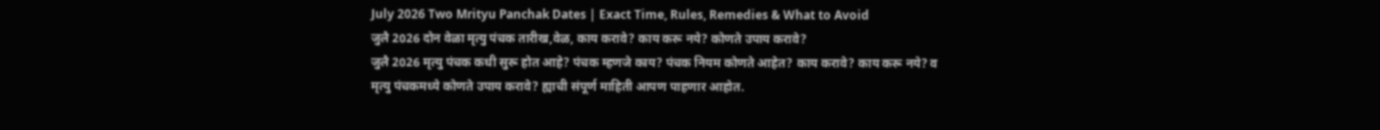July 2026 Two Mrityu Panchak Dates | Exact Time, Rules, Remedies & What to Avoid
जुलै 2026 दोन वेळा मृत्यु पंचक तारीख,वेळ, काय करावे? काय करू नये? कोणते उपाय करावे?
जुलै 2026 मृत्यु पंचक कधी सुरू होत आहे? पंचक म्हणजे काय? पंचक नियम कोणते आहेत? काय करावे? काय करू नये? व मृत्यु पंचकमध्ये कोणते उपाय करावे? ह्याची संपूर्ण माहिती आपण पाहणार आहोत.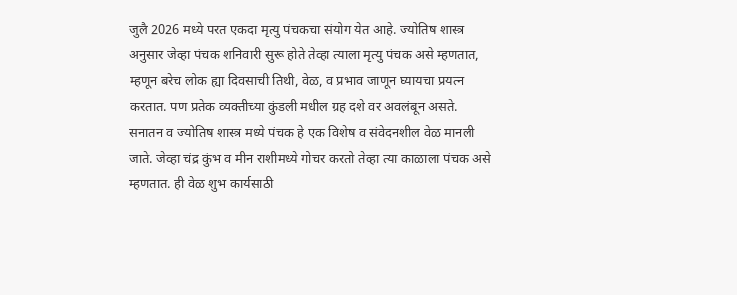जुलै 2026 मध्ये परत एकदा मृत्यु पंचकचा संयोग येत आहे. ज्योतिष शास्त्र अनुसार जेव्हा पंचक शनिवारी सुरू होते तेव्हा त्याला मृत्यु पंचक असे म्हणतात, म्हणून बरेच लोक ह्या दिवसाची तिथी, वेळ, व प्रभाव जाणून घ्यायचा प्रयत्न करतात. पण प्रतेक व्यक्तीच्या कुंडली मधील ग्रह दशे वर अवलंबून असते.
सनातन व ज्योतिष शास्त्र मध्ये पंचक हे एक विशेष व संवेदनशील वेळ मानली जाते. जेव्हा चंद्र कुंभ व मीन राशीमध्ये गोचर करतो तेव्हा त्या काळाला पंचक असे म्हणतात. ही वेळ शुभ कार्यसाठी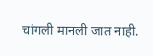चांगली मानली जात नाही.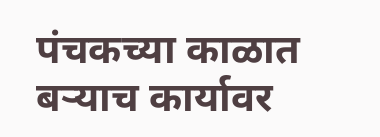पंचकच्या काळात बऱ्याच कार्यावर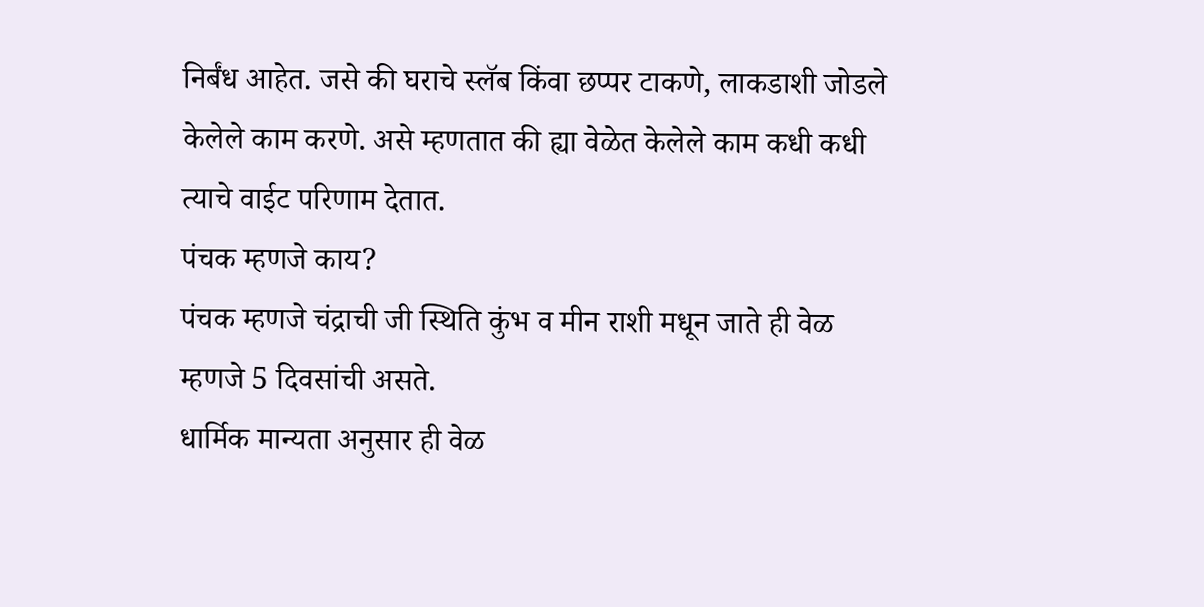निर्बंध आहेत. जसे की घराचे स्लॅब किंवा छप्पर टाकणे, लाकडाशी जोडले केलेले काम करणे. असे म्हणतात की ह्या वेळेत केलेले काम कधी कधी त्याचे वाईट परिणाम देतात.
पंचक म्हणजे काय?
पंचक म्हणजे चंद्राची जी स्थिति कुंभ व मीन राशी मधून जाते ही वेळ म्हणजे 5 दिवसांची असते.
धार्मिक मान्यता अनुसार ही वेळ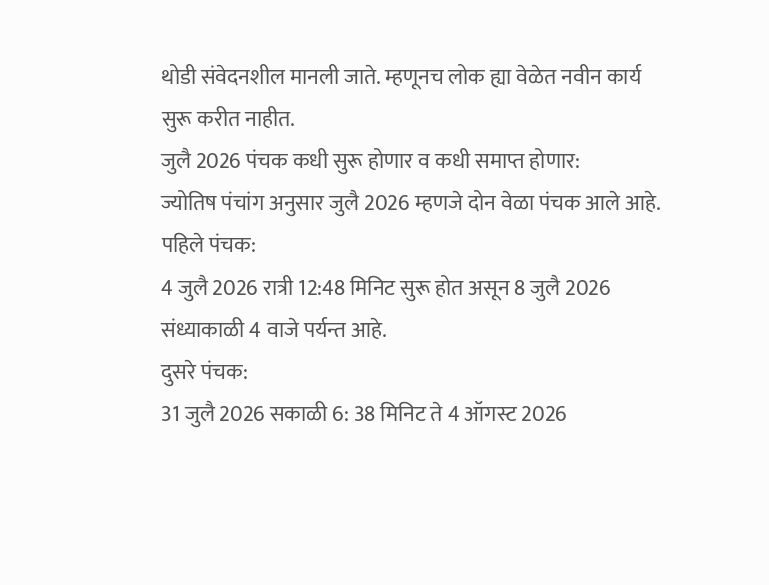थोडी संवेदनशील मानली जाते. म्हणूनच लोक ह्या वेळेत नवीन कार्य सुरू करीत नाहीत.
जुलै 2026 पंचक कधी सुरू होणार व कधी समाप्त होणार:
ज्योतिष पंचांग अनुसार जुलै 2026 म्हणजे दोन वेळा पंचक आले आहे.
पहिले पंचक:
4 जुलै 2026 रात्री 12:48 मिनिट सुरू होत असून 8 जुलै 2026 संध्याकाळी 4 वाजे पर्यन्त आहे.
दुसरे पंचक:
31 जुलै 2026 सकाळी 6: 38 मिनिट ते 4 ऑगस्ट 2026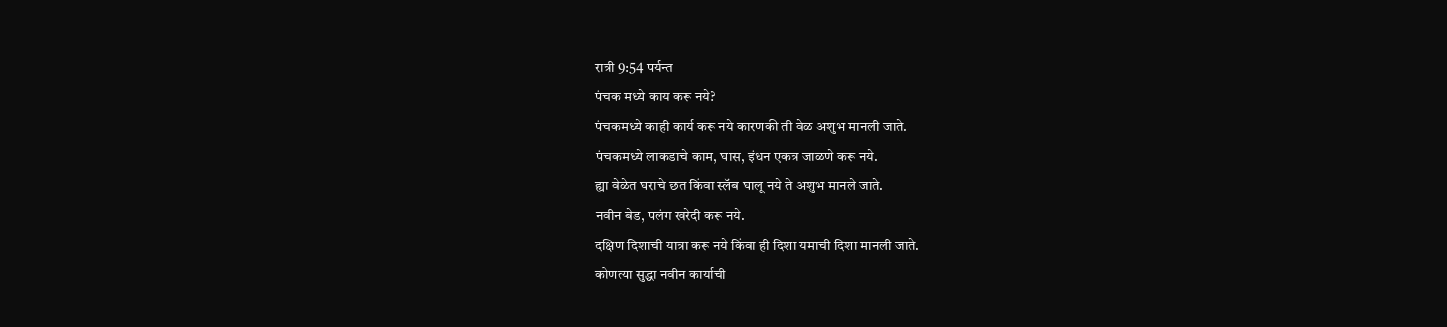रात्री 9:54 पर्यन्त
पंचक मध्ये काय करू नये?
पंचकमध्ये काही कार्य करू नये कारणकी ती वेळ अशुभ मानली जाते.
पंचकमध्ये लाकडाचे काम, घास, इंधन एकत्र जाळणे करू नये.
ह्या वेळेत घराचे छत किंवा स्लॅब घालू नये ते अशुभ मानले जाते.
नवीन बेड, पलंग खरेदी करू नये.
दक्षिण दिशाची यात्रा करू नये किंवा ही दिशा यमाची दिशा मानली जाते.
कोणत्या सुद्धा नवीन कार्याची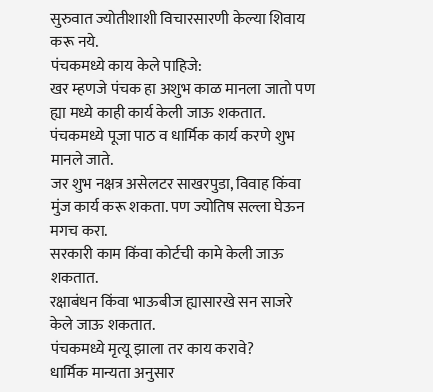सुरुवात ज्योतीशाशी विचारसारणी केल्या शिवाय करू नये.
पंचकमध्ये काय केले पाहिजे:
खर म्हणजे पंचक हा अशुभ काळ मानला जातो पण ह्या मध्ये काही कार्य केली जाऊ शकतात.
पंचकमध्ये पूजा पाठ व धार्मिक कार्य करणे शुभ मानले जाते.
जर शुभ नक्षत्र असेलटर साखरपुडा, विवाह किंवा मुंज कार्य करू शकता. पण ज्योतिष सल्ला घेऊन मगच करा.
सरकारी काम किंवा कोर्टची कामे केली जाऊ शकतात.
रक्षाबंधन किंवा भाऊबीज ह्यासारखे सन साजरे केले जाऊ शकतात.
पंचकमध्ये मृत्यू झाला तर काय करावे?
धार्मिक मान्यता अनुसार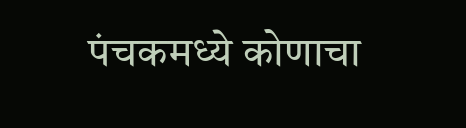पंचकमध्ये कोणाचा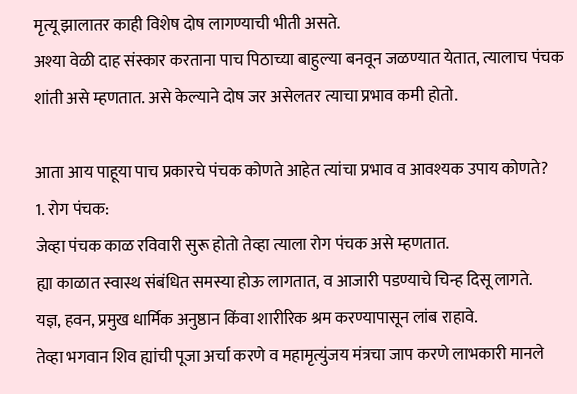मृत्यू झालातर काही विशेष दोष लागण्याची भीती असते.
अश्या वेळी दाह संस्कार करताना पाच पिठाच्या बाहुल्या बनवून जळण्यात येतात, त्यालाच पंचक शांती असे म्हणतात. असे केल्याने दोष जर असेलतर त्याचा प्रभाव कमी होतो.

आता आय पाहूया पाच प्रकारचे पंचक कोणते आहेत त्यांचा प्रभाव व आवश्यक उपाय कोणते?
1. रोग पंचक:
जेव्हा पंचक काळ रविवारी सुरू होतो तेव्हा त्याला रोग पंचक असे म्हणतात.
ह्या काळात स्वास्थ संबंधित समस्या होऊ लागतात, व आजारी पडण्याचे चिन्ह दिसू लागते.
यज्ञ, हवन, प्रमुख धार्मिक अनुष्ठान किंवा शारीरिक श्रम करण्यापासून लांब राहावे.
तेव्हा भगवान शिव ह्यांची पूजा अर्चा करणे व महामृत्युंजय मंत्रचा जाप करणे लाभकारी मानले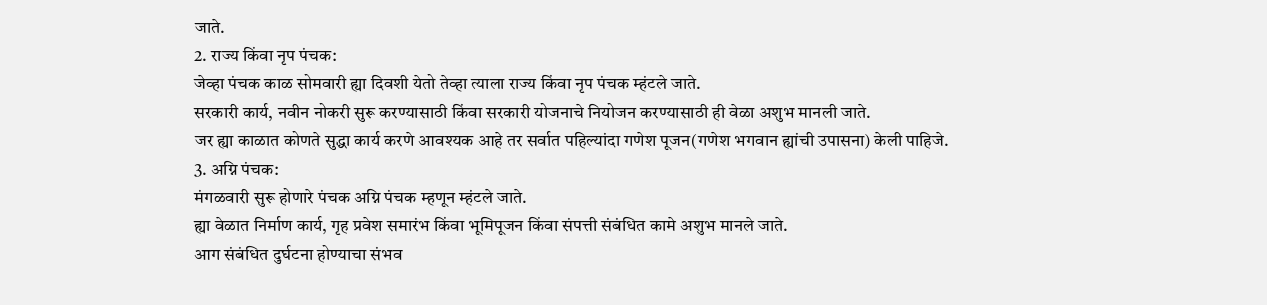जाते.
2. राज्य किंवा नृप पंचक:
जेव्हा पंचक काळ सोमवारी ह्या दिवशी येतो तेव्हा त्याला राज्य किंवा नृप पंचक म्हंटले जाते.
सरकारी कार्य, नवीन नोकरी सुरू करण्यासाठी किंवा सरकारी योजनाचे नियोजन करण्यासाठी ही वेळा अशुभ मानली जाते.
जर ह्या काळात कोणते सुद्धा कार्य करणे आवश्यक आहे तर सर्वात पहिल्यांदा गणेश पूजन(गणेश भगवान ह्यांची उपासना) केली पाहिजे.
3. अग्नि पंचक:
मंगळवारी सुरू होणारे पंचक अग्नि पंचक म्हणून म्हंटले जाते.
ह्या वेळात निर्माण कार्य, गृह प्रवेश समारंभ किंवा भूमिपूजन किंवा संपत्ती संबंधित कामे अशुभ मानले जाते.
आग संबंधित दुर्घटना होण्याचा संभव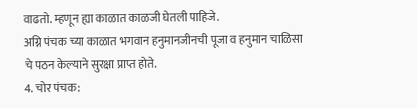वाढतो. म्हणून ह्या काळात काळजी घेतली पाहिजे.
अग्नि पंचक च्या काळात भगवान हनुमानजीनची पूजा व हनुमान चाळिसा चे पठन केल्याने सुरक्षा प्राप्त होते.
4. चोर पंचक: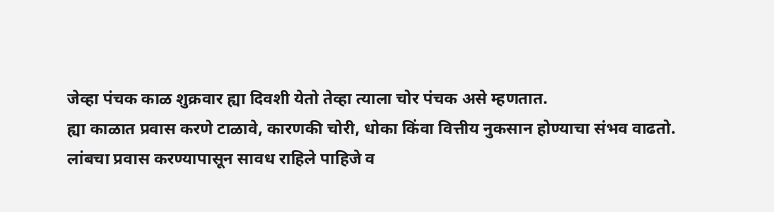जेव्हा पंचक काळ शुक्रवार ह्या दिवशी येतो तेव्हा त्याला चोर पंचक असे म्हणतात.
ह्या काळात प्रवास करणे टाळावे, कारणकी चोरी, धोका किंवा वित्तीय नुकसान होण्याचा संभव वाढतो.
लांबचा प्रवास करण्यापासून सावध राहिले पाहिजे व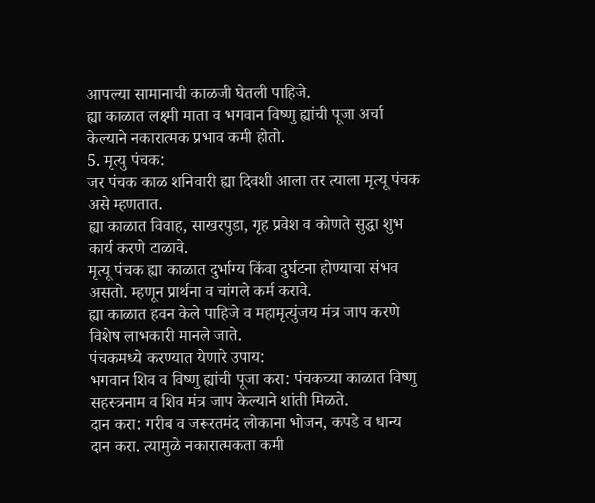आपल्या सामानाची काळजी घेतली पाहिजे.
ह्या काळात लक्ष्मी माता व भगवान विष्णु ह्यांची पूजा अर्चा केल्याने नकारात्मक प्रभाव कमी होतो.
5. मृत्यु पंचक:
जर पंचक काळ शनिवारी ह्या दिवशी आला तर त्याला मृत्यू पंचक असे म्हणतात.
ह्या काळात विवाह, साखरपुडा, गृह प्रवेश व कोणते सुद्धा शुभ कार्य करणे टाळावे.
मृत्यू पंचक ह्या काळात दुर्भाग्य किंवा दुर्घटना होण्याचा संभव असतो. म्हणून प्रार्थना व चांगले कर्म करावे.
ह्या काळात हवन केले पाहिजे व महामृत्युंजय मंत्र जाप करणे विशेष लाभकारी मानले जाते.
पंचकमध्ये करण्यात येणारे उपाय:
भगवान शिव व विष्णु ह्यांची पूजा करा: पंचकच्या काळात विष्णु सहस्त्रनाम व शिव मंत्र जाप केल्याने शांती मिळते.
दान करा: गरीब व जरूरतमंद लोकाना भोजन, कपडे व धान्य दान करा. त्यामुळे नकारात्मकता कमी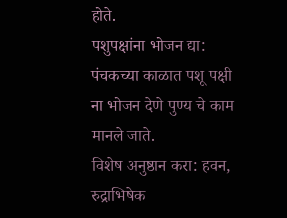होते.
पशुपक्षांना भोजन द्या: पंचकच्या काळात पशू पक्षी ना भोजन देणे पुण्य चे काम मानले जाते.
विशेष अनुष्ठान करा: हवन, रुद्राभिषेक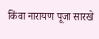किंवा नारायण पूजा सारखे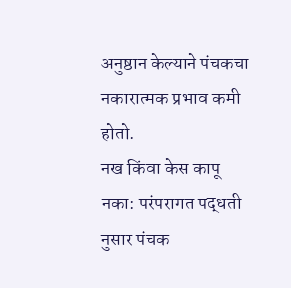अनुष्ठान केल्याने पंचकचा नकारात्मक प्रभाव कमी होतो.
नख किंवा केस कापू नका: परंपरागत पद्धती नुसार पंचक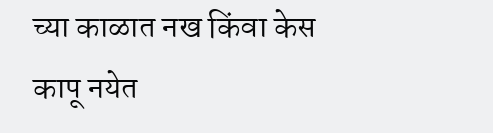च्या काळात नख किंवा केस कापू नयेत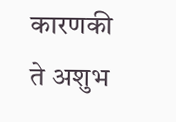कारणकी ते अशुभ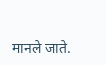मानले जाते.